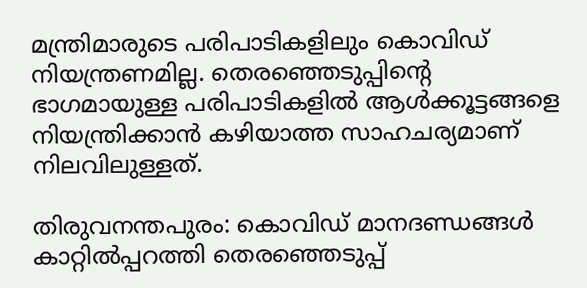മന്ത്രിമാരുടെ പരിപാടികളിലും കൊവിഡ് നിയന്ത്രണമില്ല. തെരഞ്ഞെടുപ്പിന്‍റെ ഭാഗമായുള്ള പരിപാടികളില്‍ ആള്‍ക്കൂട്ടങ്ങളെ നിയന്ത്രിക്കാന്‍ കഴിയാത്ത സാഹചര്യമാണ് നിലവിലുള്ളത്.

തിരുവനന്തപുരം: കൊവിഡ് മാനദണ്ഡങ്ങൾ കാറ്റില്‍പ്പറത്തി തെരഞ്ഞെടുപ്പ്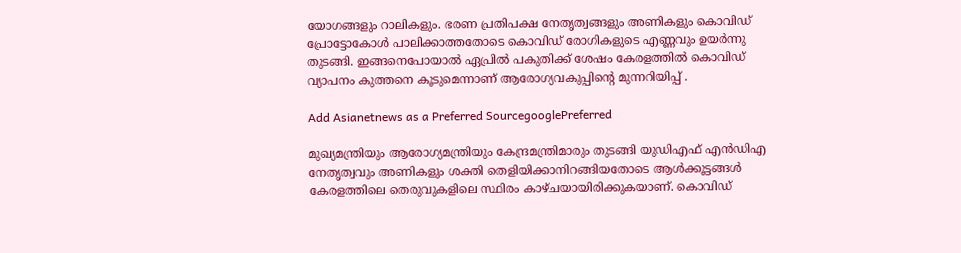യോഗങ്ങളും റാലികളും. ഭരണ പ്രതിപക്ഷ നേതൃത്വങ്ങളും അണികളും കൊവിഡ് പ്രോട്ടോകോൾ പാലിക്കാത്തതോടെ കൊവിഡ് രോഗികളുടെ എണ്ണവും ഉയര്‍ന്നു തുടങ്ങി. ഇങ്ങനെപോയാൽ ഏപ്രില്‍ പകുതിക്ക് ശേഷം കേരളത്തില്‍ കൊവിഡ് വ്യാപനം കുത്തനെ കൂടുമെന്നാണ് ആരോഗ്യവകുപ്പിന്‍റെ മുന്നറിയിപ്പ് .

Add Asianetnews as a Preferred SourcegooglePreferred

മുഖ്യമന്ത്രിയും ആരോഗ്യമന്ത്രിയും കേന്ദ്രമന്ത്രിമാരും തുടങ്ങി യുഡിഎഫ് എന്‍ഡിഎ നേതൃത്വവും അണികളും ശക്തി തെളിയിക്കാനിറങ്ങിയതോടെ ആള്‍ക്കൂട്ടങ്ങള്‍ കേരളത്തിലെ തെരുവുകളിലെ സ്ഥിരം കാഴ്ചയായിരിക്കുകയാണ്. കൊവിഡ്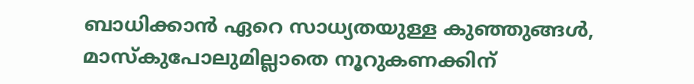ബാധിക്കാൻ ഏറെ സാധ്യതയുള്ള കുഞ്ഞുങ്ങള്‍, മാസ്കുപോലുമില്ലാതെ നൂറുകണക്കിന്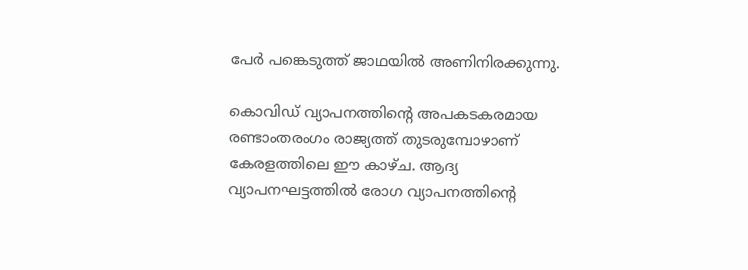പേര്‍ പങ്കെടുത്ത് ജാഥയില്‍ അണിനിരക്കുന്നു.

കൊവിഡ് വ്യാപനത്തിന്‍റെ അപകടകരമായ രണ്ടാംതരംഗം രാജ്യത്ത് തുടരുമ്പോഴാണ് കേരളത്തിലെ ഈ കാഴ്ച. ആദ്യ വ്യാപനഘട്ടത്തില്‍ രോഗ വ്യാപനത്തിന്‍റെ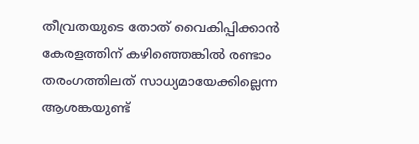തീവ്രതയുടെ തോത് വൈകിപ്പിക്കാൻ കേരളത്തിന് കഴിഞ്ഞെങ്കിൽ രണ്ടാം തരംഗത്തിലത് സാധ്യമായേക്കില്ലെന്ന ആശങ്കയുണ്ട്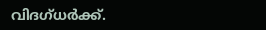വിദഗ്ധര്‍ക്ക്.